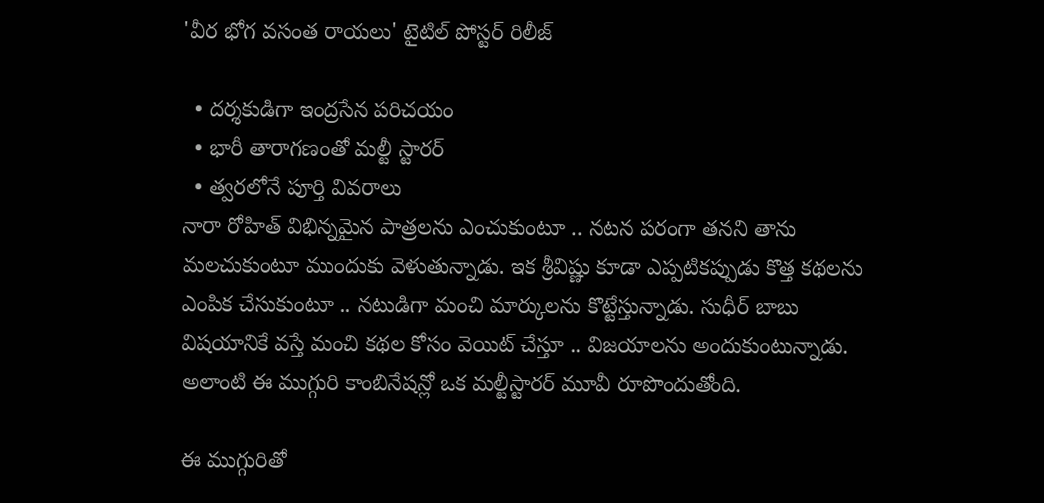'వీర భోగ వసంత రాయలు' టైటిల్ పోస్టర్ రిలీజ్

  • దర్శకుడిగా ఇంద్రసేన పరిచయం
  • భారీ తారాగణంతో మల్టీ స్టారర్
  • త్వరలోనే పూర్తి వివరాలు
నారా రోహిత్ విభిన్నమైన పాత్రలను ఎంచుకుంటూ .. నటన పరంగా తనని తాను మలచుకుంటూ ముందుకు వెళుతున్నాడు. ఇక శ్రీవిష్ణు కూడా ఎప్పటికప్పుడు కొత్త కథలను ఎంపిక చేసుకుంటూ .. నటుడిగా మంచి మార్కులను కొట్టేస్తున్నాడు. సుధీర్ బాబు విషయానికే వస్తే మంచి కథల కోసం వెయిట్ చేస్తూ .. విజయాలను అందుకుంటున్నాడు. అలాంటి ఈ ముగ్గురి కాంబినేషన్లో ఒక మల్టీస్టారర్ మూవీ రూపొందుతోంది.

ఈ ముగ్గురితో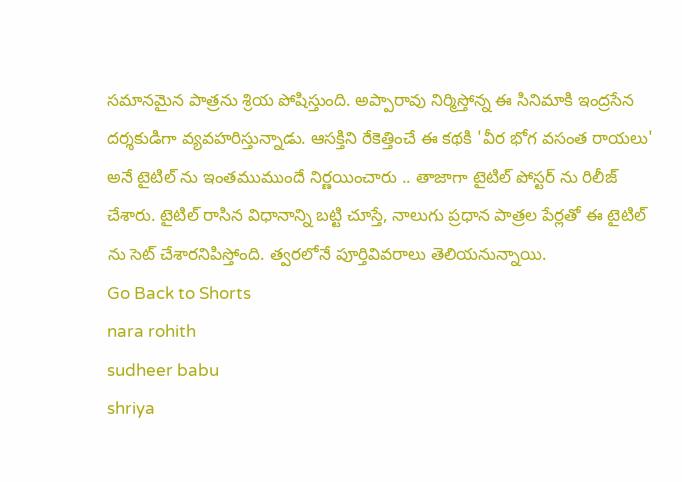సమానమైన పాత్రను శ్రియ పోషిస్తుంది. అప్పారావు నిర్మిస్తోన్న ఈ సినిమాకి ఇంద్రసేన దర్శకుడిగా వ్యవహరిస్తున్నాడు. ఆసక్తిని రేకెత్తించే ఈ కథకి 'వీర భోగ వసంత రాయలు' అనే టైటిల్ ను ఇంతముముందే నిర్ణయించారు .. తాజాగా టైటిల్ పోస్టర్ ను రిలీజ్ చేశారు. టైటిల్ రాసిన విధానాన్ని బట్టి చూస్తే, నాలుగు ప్రధాన పాత్రల పేర్లతో ఈ టైటిల్ ను సెట్ చేశారనిపిస్తోంది. త్వరలోనే పూర్తివివరాలు తెలియనున్నాయి.
Go Back to Shorts
nara rohith
sudheer babu
shriya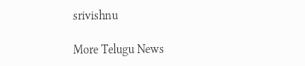srivishnu

More Telugu News